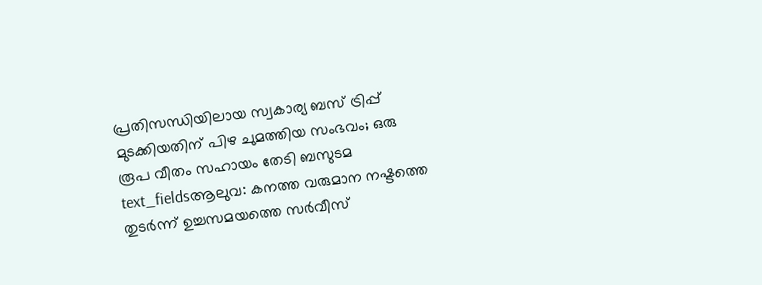പ്രതിസന്ധിയിലായ സ്വകാര്യ ബസ് ട്രിപ്പ് മുടക്കിയതിന് പിഴ ചുമത്തിയ സംഭവം; ഒരു രൂപ വീതം സഹായം തേടി ബസുടമ
text_fieldsആലുവ: കനത്ത വരുമാന നഷ്ടത്തെ തുടർന്ന് ഉച്ചസമയത്തെ സർവീസ്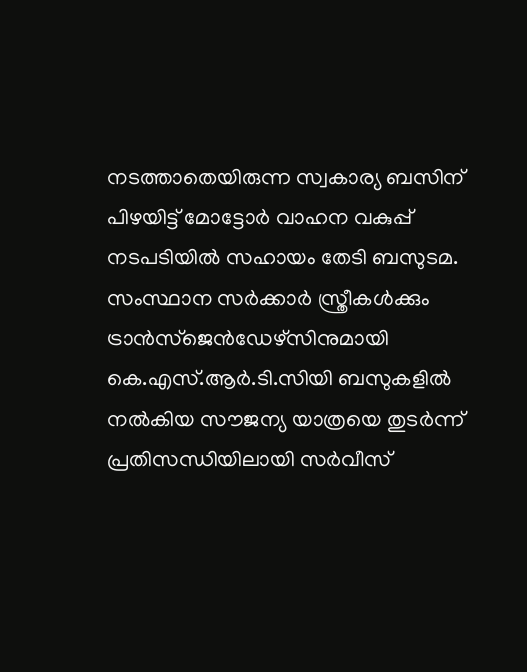നടത്താതെയിരുന്ന സ്വകാര്യ ബസിന് പിഴയിട്ട് മോട്ടോർ വാഹന വകുപ്പ് നടപടിയിൽ സഹായം തേടി ബസുടമ. സംസ്ഥാന സർക്കാർ സ്ത്രീകൾക്കും ട്രാൻസ്ജെൻഡേഴ്സിനുമായി കെ.എസ്.ആർ.ടി.സിയി ബസുകളിൽ നൽകിയ സൗജന്യ യാത്രയെ തുടർന്ന് പ്രതിസന്ധിയിലായി സർവീസ്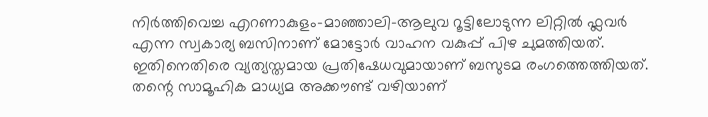നിർത്തിവെച്ച എറണാകുളം-മാഞ്ഞാലി-ആലുവ റൂട്ടിലോടുന്ന ലിറ്റിൽ ഫ്ലവർ എന്ന സ്വകാര്യ ബസിനാണ് മോട്ടോർ വാഹന വകുപ്പ് പിഴ ചുമത്തിയത്. ഇതിനെതിരെ വ്യത്യസ്തമായ പ്രതിഷേധവുമായാണ് ബസുടമ രംഗത്തെത്തിയത്. തന്റെ സാമൂഹിക മാധ്യമ അക്കൗണ്ട് വഴിയാണ്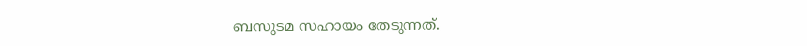ബസുടമ സഹായം തേടുന്നത്.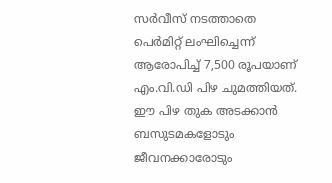സർവീസ് നടത്താതെ പെർമിറ്റ് ലംഘിച്ചെന്ന് ആരോപിച്ച് 7,500 രൂപയാണ് എം.വി.ഡി പിഴ ചുമത്തിയത്. ഈ പിഴ തുക അടക്കാൻ ബസുടമകളോടും ജീവനക്കാരോടും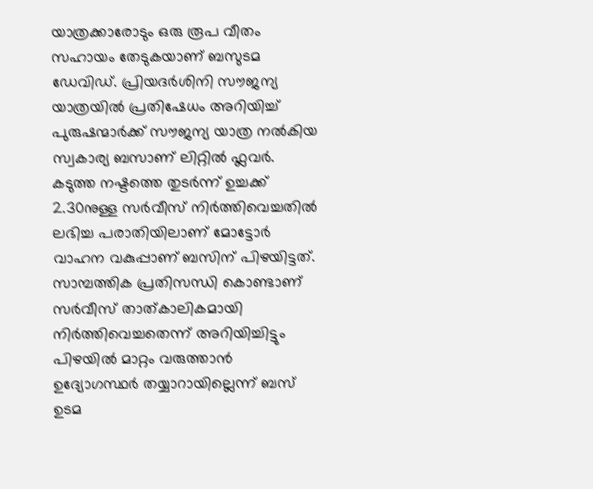യാത്രക്കാരോടും ഒരു രൂപ വീതം സഹായം തേടുകയാണ് ബസുടമ ഡേവിഡ്. പ്രിയദർശിനി സൗജന്യ യാത്രയിൽ പ്രതിഷേധം അറിയിച്ച് പുരുഷന്മാർക്ക് സൗജന്യ യാത്ര നൽകിയ സ്വകാര്യ ബസാണ് ലിറ്റിൽ ഫ്ലവർ.
കടുത്ത നഷ്ടത്തെ തുടർന്ന് ഉച്ചക്ക് 2.30നുള്ള സർവീസ് നിർത്തിവെച്ചതിൽ ലഭിച്ച പരാതിയിലാണ് മോട്ടോർ വാഹന വകുപ്പാണ് ബസിന് പിഴയിട്ടത്. സാമ്പത്തിക പ്രതിസന്ധി കൊണ്ടാണ് സർവീസ് താത്കാലികമായി നിർത്തിവെച്ചതെന്ന് അറിയിച്ചിട്ടും പിഴയിൽ മാറ്റം വരുത്താൻ ഉദ്യോഗസ്ഥർ തയ്യാറായില്ലെന്ന് ബസ് ഉടമ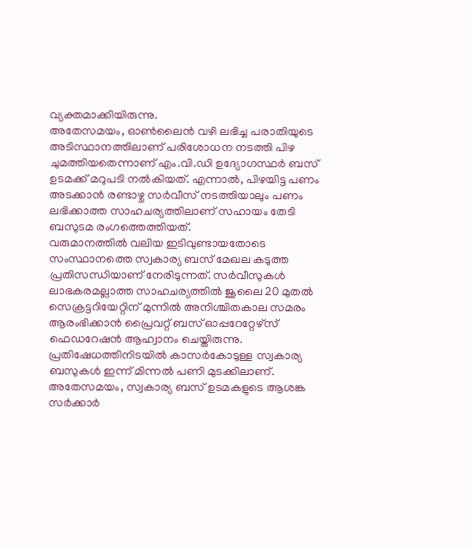വ്യക്തമാക്കിയിരുന്നു.
അതേസമയം, ഓൺലൈൻ വഴി ലഭിച്ച പരാതിയുടെ അടിസ്ഥാനത്തിലാണ് പരിശോധന നടത്തി പിഴ ചുമത്തിയതെന്നാണ് എം.വി.ഡി ഉദ്യോഗസ്ഥർ ബസ് ഉടമക്ക് മറുപടി നൽകിയത്. എന്നാൽ, പിഴയിട്ട പണം അടക്കാൻ രണ്ടാഴ്ച സർവീസ് നടത്തിയാലും പണം ലഭിക്കാത്ത സാഹചര്യത്തിലാണ് സഹായം തേടി ബസുടമ രംഗത്തെത്തിയത്.
വരുമാനത്തിൽ വലിയ ഇടിവുണ്ടായതോടെ സംസ്ഥാനത്തെ സ്വകാര്യ ബസ് മേഖല കടുത്ത പ്രതിസന്ധിയാണ് നേരിടുന്നത്. സർവീസുകൾ ലാഭകരമല്ലാത്ത സാഹചര്യത്തിൽ ജൂലൈ 20 മുതൽ സെക്രട്ടറിയേറ്റിന് മുന്നിൽ അനിശ്ചിതകാല സമരം ആരംഭിക്കാൻ പ്രൈവറ്റ് ബസ് ഓപ്പറേറ്റേഴ്സ് ഫെഡറേഷൻ ആഹ്വാനം ചെയ്തിരുന്നു. പ്രതിഷേധത്തിനിടയിൽ കാസർകോടുള്ള സ്വകാര്യ ബസുകൾ ഇന്ന് മിന്നൽ പണി മുടക്കിലാണ്. അതേസമയം, സ്വകാര്യ ബസ് ഉടമകളുടെ ആശങ്ക സർക്കാർ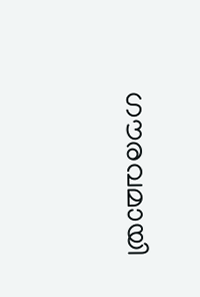ഗൗരവമായി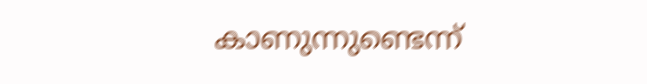കാണുന്നുണ്ടെന്ന്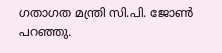ഗതാഗത മന്ത്രി സി.പി. ജോൺ പറഞ്ഞു.